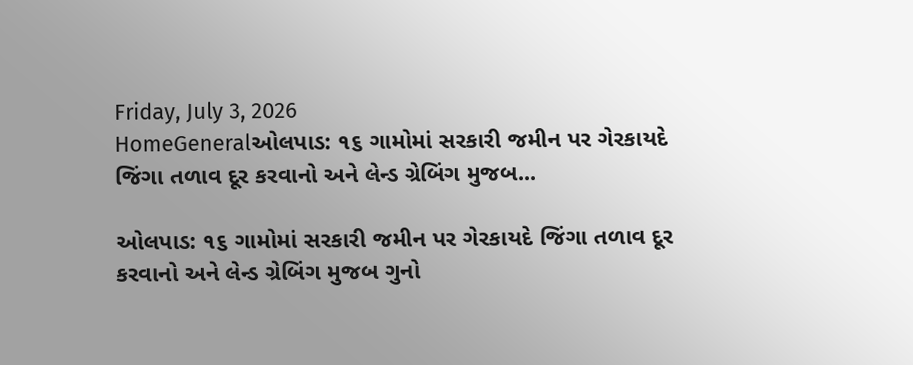Friday, July 3, 2026
HomeGeneralઓલપાડ: ૧૬ ગામોમાં સરકારી જમીન પર ગેરકાયદે જિંગા તળાવ દૂર કરવાનો અને લેન્ડ ગ્રેબિંગ મુજબ...

ઓલપાડ: ૧૬ ગામોમાં સરકારી જમીન પર ગેરકાયદે જિંગા તળાવ દૂર કરવાનો અને લેન્ડ ગ્રેબિંગ મુજબ ગુનો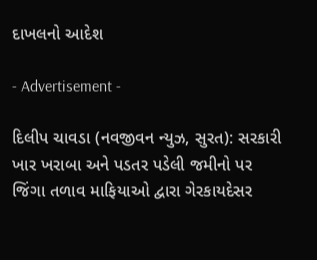દાખલનો આદેશ

- Advertisement -

દિલીપ ચાવડા (નવજીવન ન્યુઝ, સુરત): સરકારી ખાર ખરાબા અને પડતર પડેલી જમીનો પર જિંગા તળાવ માફિયાઓ દ્વારા ગેરકાયદેસર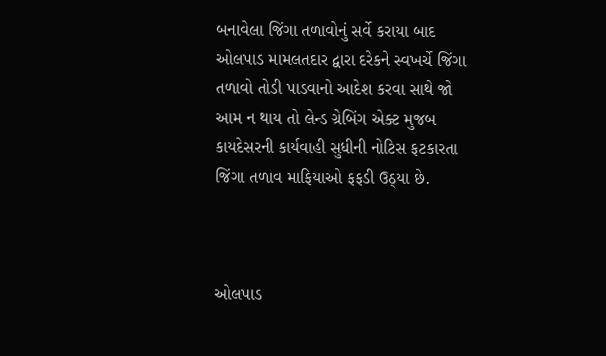બનાવેલા જિંગા તળાવોનું સર્વે કરાયા બાદ ઓલપાડ મામલતદાર દ્વારા દરેકને સ્વખર્ચે જિંગા તળાવો તોડી પાડવાનો આદેશ કરવા સાથે જો આમ ન થાય તો લેન્ડ ગ્રેબિંગ એક્ટ મુજબ કાયદેસરની કાર્યવાહી સુધીની નોટિસ ફટકારતા જિંગા તળાવ માફિયાઓ ફફડી ઉઠ્યા છે.



ઓલપાડ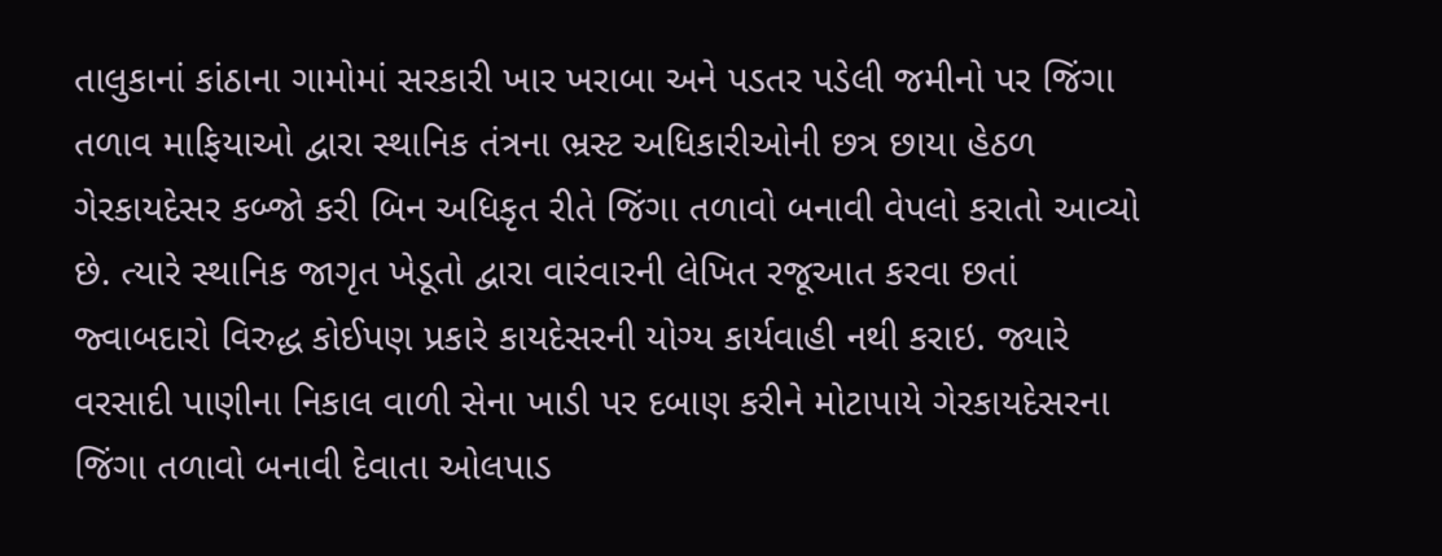તાલુકાનાં કાંઠાના ગામોમાં સરકારી ખાર ખરાબા અને પડતર પડેલી જમીનો પર જિંગા તળાવ માફિયાઓ દ્વારા સ્થાનિક તંત્રના ભ્રસ્ટ અધિકારીઓની છત્ર છાયા હેઠળ ગેરકાયદેસર કબ્જો કરી બિન અધિકૃત રીતે જિંગા તળાવો બનાવી વેપલો કરાતો આવ્યો છે. ત્યારે સ્થાનિક જાગૃત ખેડૂતો દ્વારા વારંવારની લેખિત રજૂઆત કરવા છતાં જ્વાબદારો વિરુદ્ધ કોઈપણ પ્રકારે કાયદેસરની યોગ્ય કાર્યવાહી નથી કરાઇ. જ્યારે વરસાદી પાણીના નિકાલ વાળી સેના ખાડી પર દબાણ કરીને મોટાપાયે ગેરકાયદેસરના જિંગા તળાવો બનાવી દેવાતા ઓલપાડ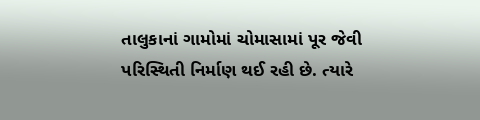તાલુકાનાં ગામોમાં ચોમાસામાં પૂર જેવી પરિસ્થિતી નિર્માણ થઈ રહી છે. ત્યારે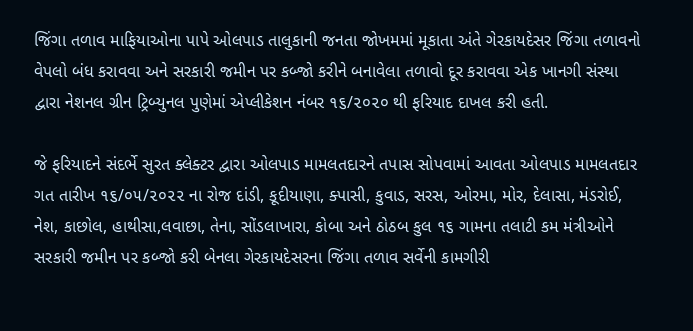જિંગા તળાવ માફિયાઓના પાપે ઓલપાડ તાલુકાની જનતા જોખમમાં મૂકાતા અંતે ગેરકાયદેસર જિંગા તળાવનો વેપલો બંધ કરાવવા અને સરકારી જમીન પર કબ્જો કરીને બનાવેલા તળાવો દૂર કરાવવા એક ખાનગી સંસ્થા દ્વારા નેશનલ ગ્રીન ટ્રિબ્યુનલ પુણેમાં એપ્લીકેશન નંબર ૧૬/૨૦૨૦ થી ફરિયાદ દાખલ કરી હતી.

જે ફરિયાદને સંદર્ભે સુરત ક્લેક્ટર દ્વારા ઓલપાડ મામલતદારને તપાસ સોપવામાં આવતા ઓલપાડ મામલતદાર ગત તારીખ ૧૬/૦૫/૨૦૨૨ ના રોજ દાંડી, કૂદીયાણા, ક્પાસી, કુવાડ, સરસ, ઓરમા, મોર, દેલાસા, મંડરોઈ, નેશ, કાછોલ, હાથીસા,લવાછા, તેના, સોંડલાખારા, કોબા અને ઠોઠબ કુલ ૧૬ ગામના તલાટી કમ મંત્રીઓને સરકારી જમીન પર કબ્જો કરી બેનલા ગેરકાયદેસરના જિંગા તળાવ સર્વેની કામગીરી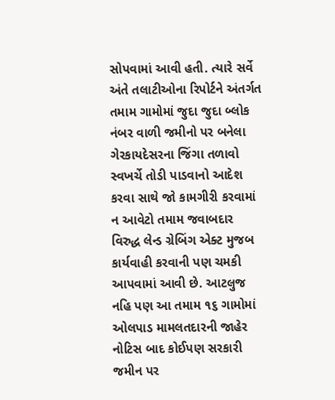સોપવામાં આવી હતી. ત્યારે સર્વે અંતે તલાટીઓના રિપોર્ટને અંતર્ગત તમામ ગામોમાં જુદા જુદા બ્લોક નંબર વાળી જમીનો પર બનેલા ગેરકાયદેસરના જિંગા તળાવો સ્વખર્ચે તોડી પાડવાનો આદેશ કરવા સાથે જો કામગીરી કરવામાં ન આવેટો તમામ જવાબદાર વિરુદ્ધ લેન્ડ ગ્રેબિંગ એક્ટ મુજબ કાર્યવાહી કરવાની પણ ચમકી આપવામાં આવી છે. આટલુજ નહિ પણ આ તમામ ૧૬ ગામોમાં ઓલપાડ મામલતદારની જાહેર નોટિસ બાદ કોઈપણ સરકારી જમીન પર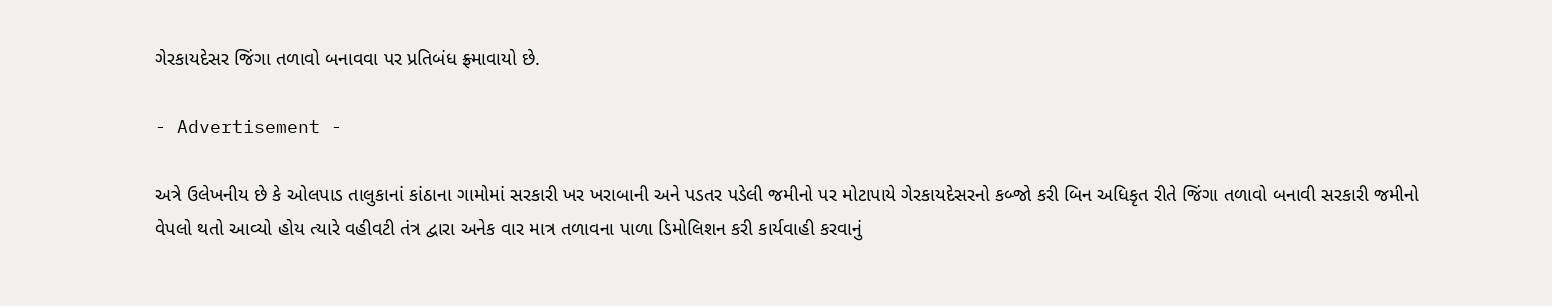ગેરકાયદેસર જિંગા તળાવો બનાવવા પર પ્રતિબંધ ફ્ર્માવાયો છે.

- Advertisement -

અત્રે ઉલેખનીય છે કે ઓલપાડ તાલુકાનાં કાંઠાના ગામોમાં સરકારી ખર ખરાબાની અને પડતર પડેલી જમીનો પર મોટાપાયે ગેરકાયદેસરનો કબ્જો કરી બિન અધિકૃત રીતે જિંગા તળાવો બનાવી સરકારી જમીનો વેપલો થતો આવ્યો હોય ત્યારે વહીવટી તંત્ર દ્વારા અનેક વાર માત્ર તળાવના પાળા ડિમોલિશન કરી કાર્યવાહી કરવાનું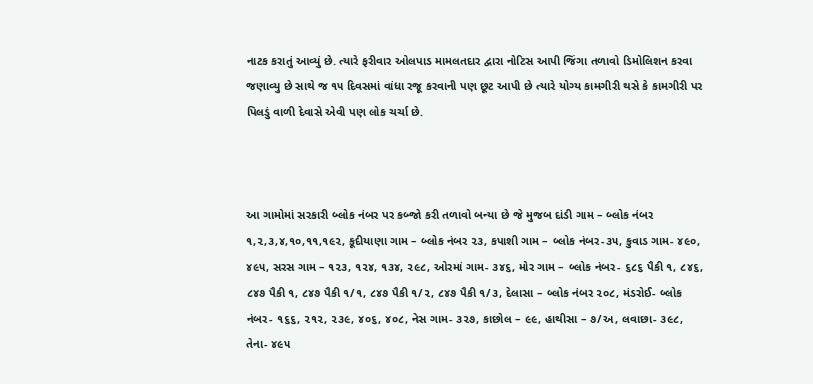નાટક કરાતું આવ્યું છે. ત્યારે ફરીવાર ઓલપાડ મામલતદાર દ્વારા નોટિસ આપી જિંગા તળાવો ડિમોલિશન કરવા જણાવ્યુ છે સાથે જ ૧૫ દિવસમાં વાંધા રજૂ કરવાની પણ છૂટ આપી છે ત્યારે યોગ્ય કામગીરી થસે કે કામગીરી પર પિલડું વાળી દેવાસે એવી પણ લોક ચર્ચા છે.



આ ગામોમાં સરકારી બ્લોક નંબર પર કબ્જો કરી તળાવો બન્યા છે જે મુજબ દાંડી ગામ – બ્લોક નંબર ૧,૨,૩,૪,૧૦,૧૧,૧૯૨, કૂદીયાણા ગામ – બ્લોક નંબર ૨૩, કપાશી ગામ – બ્લોક નંબર-૩૫, કુવાડ ગામ- ૪૯૦, ૪૯૫, સરસ ગામ – ૧૨૩, ૧૨૪, ૧૩૪, ૨૯૮, ઓરમાં ગામ- ૩૪૬, મોર ગામ – બ્લોક નંબર- ૬૮૬ પૈકી ૧, ૮૪૬, ૮૪૭ પૈકી ૧, ૮૪૭ પૈકી ૧/૧, ૮૪૭ પૈકી ૧/૨, ૮૪૭ પૈકી ૧/૩, દેલાસા – બ્લોક નંબર ૨૦૮, મંડરોઈ- બ્લોક નંબર- ૧૬૬, ૨૧૨, ૨૩૯, ૪૦૬, ૪૦૮, નેસ ગામ- ૩૨૭, કાછોલ – ૯૯, હાથીસા – ૭/અ, લવાછા- ૩૯૮, તેના- ૪૯૫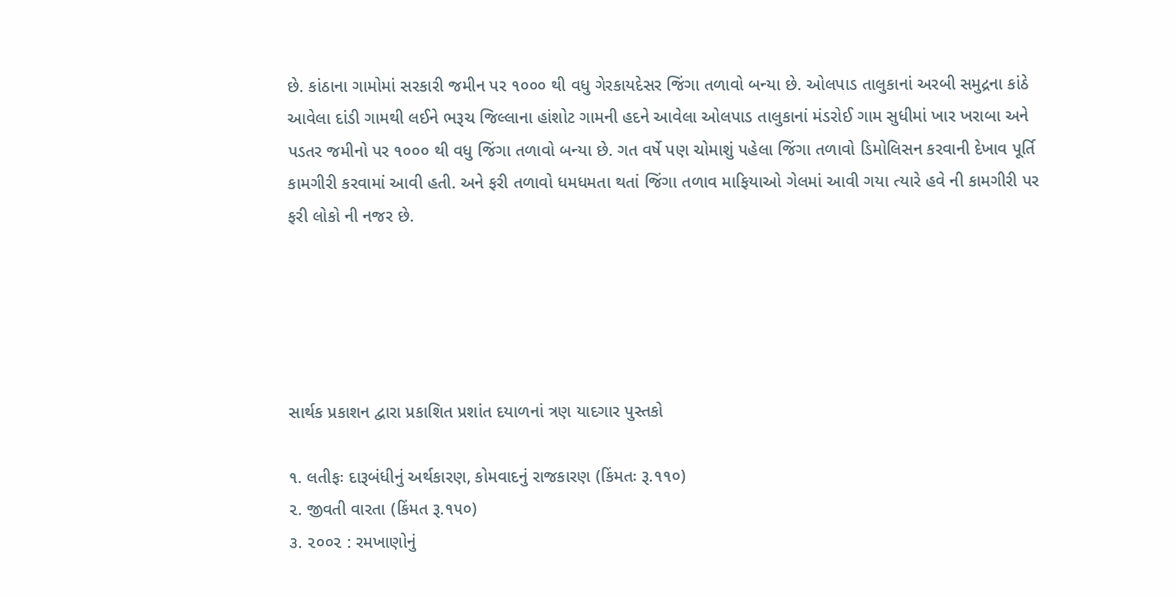છે. કાંઠાના ગામોમાં સરકારી જમીન પર ૧૦૦૦ થી વધુ ગેરકાયદેસર જિંગા તળાવો બન્યા છે. ઓલપાડ તાલુકાનાં અરબી સમુદ્રના કાંઠે આવેલા દાંડી ગામથી લઈને ભરૂચ જિલ્લાના હાંશોટ ગામની હદને આવેલા ઓલપાડ તાલુકાનાં મંડરોઈ ગામ સુધીમાં ખાર ખરાબા અને પડતર જમીનો પર ૧૦૦૦ થી વધુ જિંગા તળાવો બન્યા છે. ગત વર્ષે પણ ચોમાશું પહેલા જિંગા તળાવો ડિમોલિસન કરવાની દેખાવ પૂર્તિ કામગીરી કરવામાં આવી હતી. અને ફરી તળાવો ધમધમતા થતાં જિંગા તળાવ માફિયાઓ ગેલમાં આવી ગયા ત્યારે હવે ની કામગીરી પર ફરી લોકો ની નજર છે.





સાર્થક પ્રકાશન દ્વારા પ્રકાશિત પ્રશાંત દયાળનાં ત્રણ યાદગાર પુસ્તકો

૧. લતીફઃ દારૂબંધીનું અર્થકારણ, કોમવાદનું રાજકારણ (કિંમતઃ રૂ.૧૧૦)
૨. જીવતી વારતા (કિંમત રૂ.૧૫૦)
૩. ૨૦૦૨ : રમખાણોનું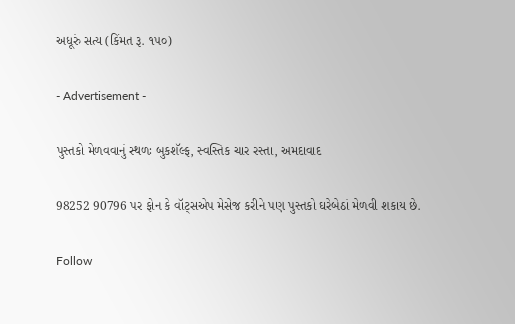અધૂરું સત્ય (કિંમત રૂ. ૧૫૦)

- Advertisement -

પુસ્તકો મેળવવાનું સ્થળઃ બુકશૅલ્ફ, સ્વસ્તિક ચાર રસ્તા, અમદાવાદ

98252 90796 પર ફોન કે વૉટ્સએપ મેસેજ કરીને પણ પુસ્તકો ઘરેબેઠાં મેળવી શકાય છે.

Follow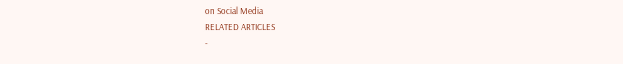on Social Media
RELATED ARTICLES
-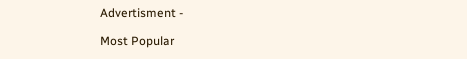Advertisment -

Most Popular